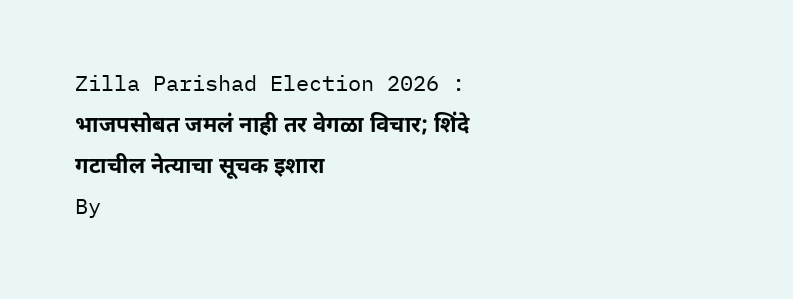Zilla Parishad Election 2026 : भाजपसोबत जमलं नाही तर वेगळा विचार; शिंदे गटाचील नेत्याचा सूचक इशारा
By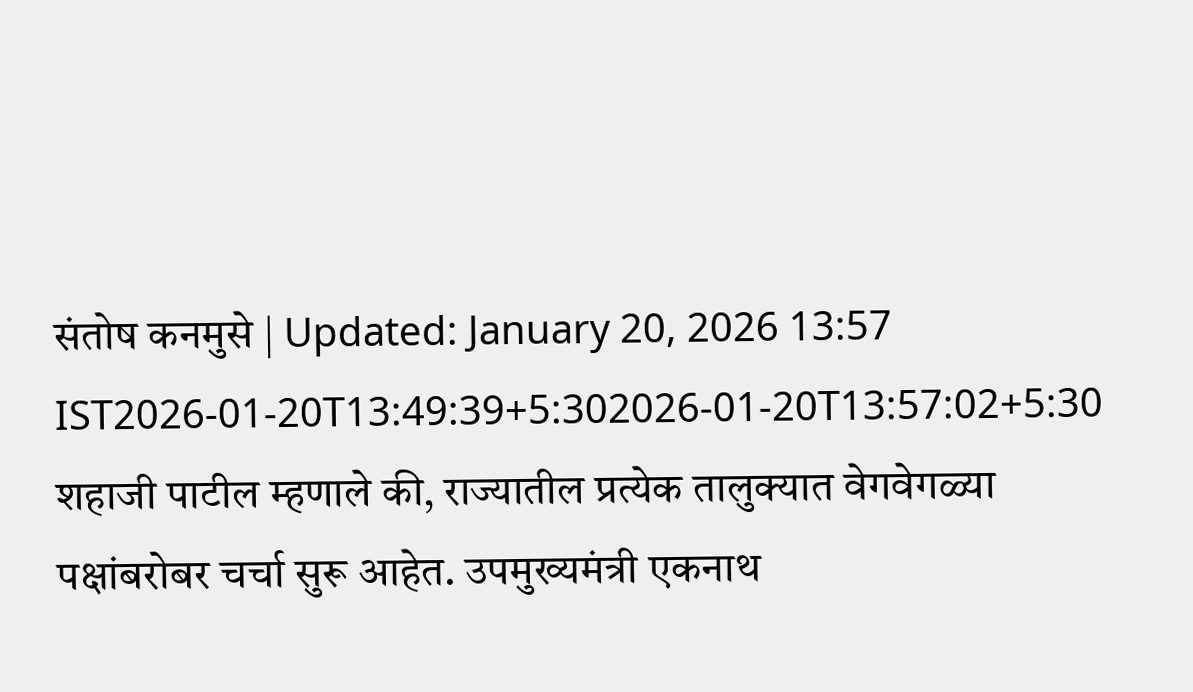संतोष कनमुसे | Updated: January 20, 2026 13:57 IST2026-01-20T13:49:39+5:302026-01-20T13:57:02+5:30
शहाजी पाटील म्हणाले की, राज्यातील प्रत्येक तालुक्यात वेगवेगळ्या पक्षांबरोबर चर्चा सुरू आहेत. उपमुख्यमंत्री एकनाथ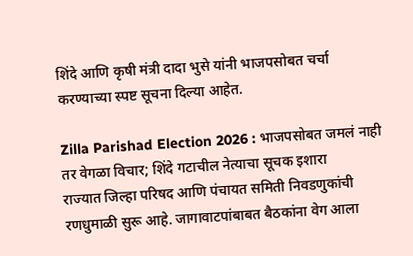शिंदे आणि कृषी मंत्री दादा भुसे यांनी भाजपसोबत चर्चा करण्याच्या स्पष्ट सूचना दिल्या आहेत.

Zilla Parishad Election 2026 : भाजपसोबत जमलं नाही तर वेगळा विचार; शिंदे गटाचील नेत्याचा सूचक इशारा
राज्यात जिल्हा परिषद आणि पंचायत समिती निवडणुकांची रणधुमाळी सुरू आहे. जागावाटपांबाबत बैठकांना वेग आला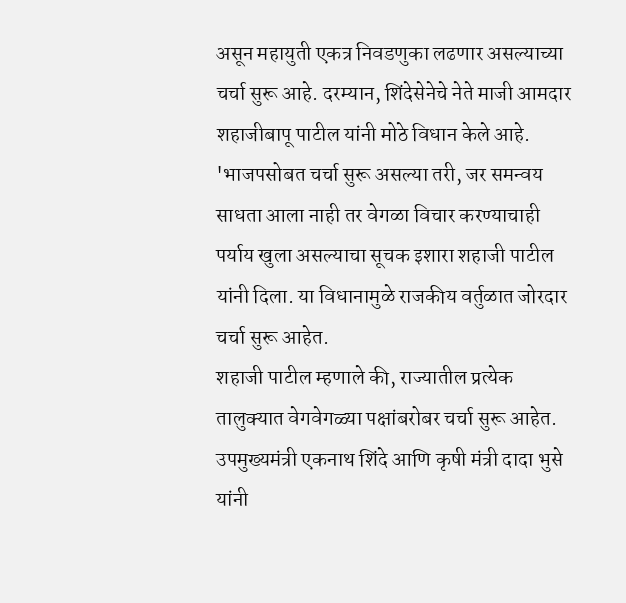असून महायुती एकत्र निवडणुका लढणार असल्याच्या चर्चा सुरू आहे. दरम्यान, शिंदेसेनेचे नेते माजी आमदार शहाजीबापू पाटील यांनी मोठे विधान केले आहे. 'भाजपसोबत चर्चा सुरू असल्या तरी, जर समन्वय साधता आला नाही तर वेगळा विचार करण्याचाही पर्याय खुला असल्याचा सूचक इशारा शहाजी पाटील यांनी दिला. या विधानामुळे राजकीय वर्तुळात जोरदार चर्चा सुरू आहेत.
शहाजी पाटील म्हणाले की, राज्यातील प्रत्येक तालुक्यात वेगवेगळ्या पक्षांबरोबर चर्चा सुरू आहेत. उपमुख्यमंत्री एकनाथ शिंदे आणि कृषी मंत्री दादा भुसे यांनी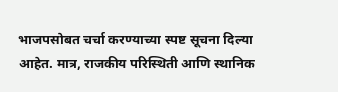भाजपसोबत चर्चा करण्याच्या स्पष्ट सूचना दिल्या आहेत. मात्र, राजकीय परिस्थिती आणि स्थानिक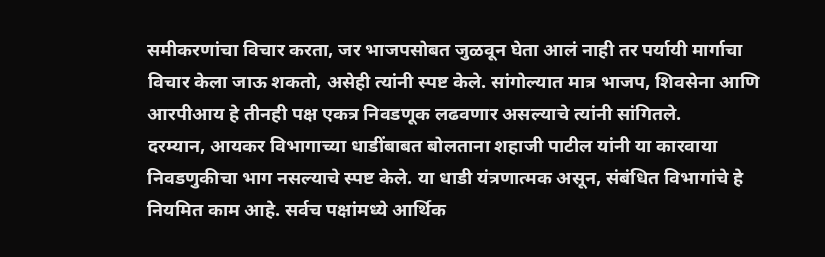समीकरणांचा विचार करता, जर भाजपसोबत जुळवून घेता आलं नाही तर पर्यायी मार्गाचा विचार केला जाऊ शकतो, असेही त्यांनी स्पष्ट केले. सांगोल्यात मात्र भाजप, शिवसेना आणि आरपीआय हे तीनही पक्ष एकत्र निवडणूक लढवणार असल्याचे त्यांनी सांगितले.
दरम्यान, आयकर विभागाच्या धाडींबाबत बोलताना शहाजी पाटील यांनी या कारवाया निवडणुकीचा भाग नसल्याचे स्पष्ट केले. या धाडी यंत्रणात्मक असून, संबंधित विभागांचे हे नियमित काम आहे. सर्वच पक्षांमध्ये आर्थिक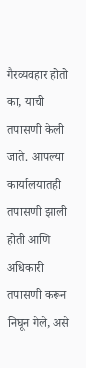गैरव्यवहार होतो का, याची तपासणी केली जाते. आपल्या कार्यालयातही तपासणी झाली होती आणि अधिकारी तपासणी करून निघून गेले, असे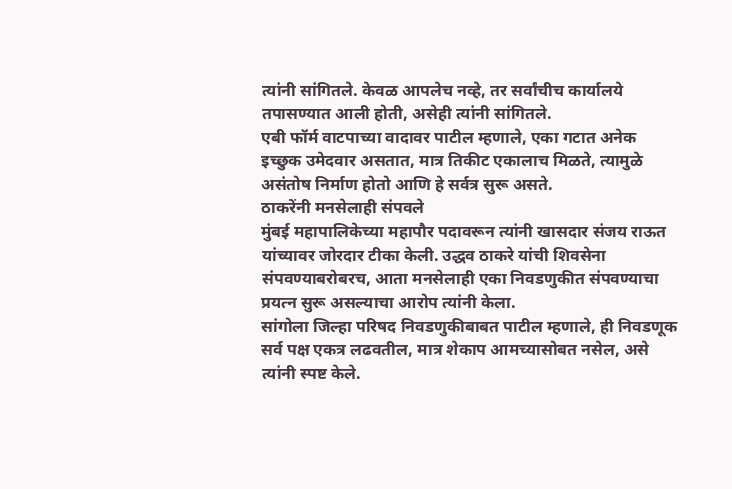त्यांनी सांगितले. केवळ आपलेच नव्हे, तर सर्वांचीच कार्यालये तपासण्यात आली होती, असेही त्यांनी सांगितले.
एबी फॉर्म वाटपाच्या वादावर पाटील म्हणाले, एका गटात अनेक इच्छुक उमेदवार असतात, मात्र तिकीट एकालाच मिळते, त्यामुळे असंतोष निर्माण होतो आणि हे सर्वत्र सुरू असते.
ठाकरेंनी मनसेलाही संपवले
मुंबई महापालिकेच्या महापौर पदावरून त्यांनी खासदार संजय राऊत यांच्यावर जोरदार टीका केली. उद्धव ठाकरे यांची शिवसेना संपवण्याबरोबरच, आता मनसेलाही एका निवडणुकीत संपवण्याचा प्रयत्न सुरू असल्याचा आरोप त्यांनी केला.
सांगोला जिल्हा परिषद निवडणुकीबाबत पाटील म्हणाले, ही निवडणूक सर्व पक्ष एकत्र लढवतील, मात्र शेकाप आमच्यासोबत नसेल, असे त्यांनी स्पष्ट केले.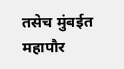तसेच मुंबईत महापौर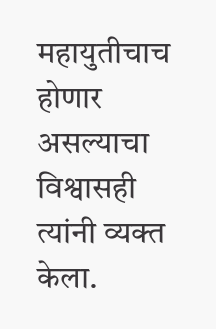महायुतीचाच होणार असल्याचा विश्वासही त्यांनी व्यक्त केला.